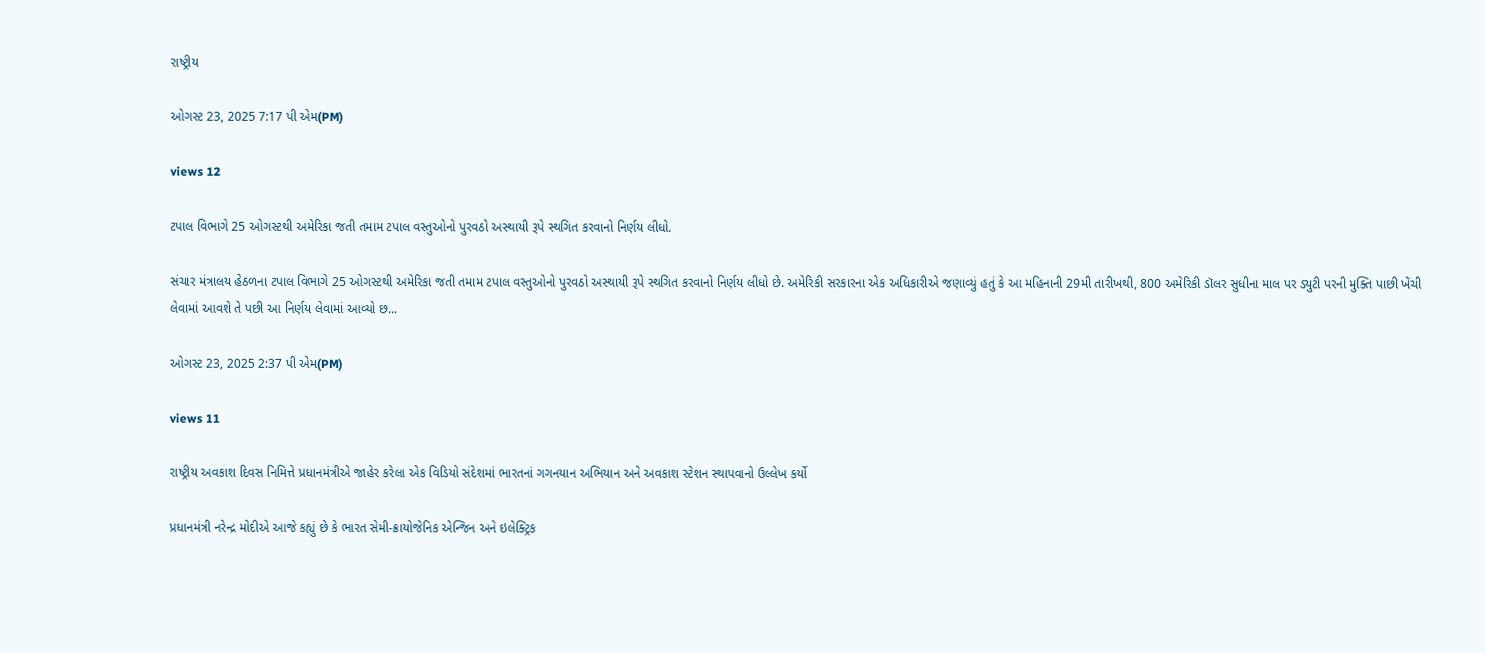રાષ્ટ્રીય

ઓગસ્ટ 23, 2025 7:17 પી એમ(PM)

views 12

ટપાલ વિભાગે 25 ઓગસ્ટથી અમેરિકા જતી તમામ ટપાલ વસ્તુઓનો પુરવઠો અસ્થાયી રૂપે સ્થગિત કરવાનો નિર્ણય લીધો.

સંચાર મંત્રાલય હેઠળના ટપાલ વિભાગે 25 ઓગસ્ટથી અમેરિકા જતી તમામ ટપાલ વસ્તુઓનો પુરવઠો અસ્થાયી રૂપે સ્થગિત કરવાનો નિર્ણય લીધો છે. અમેરિકી સરકારના એક અધિકારીએ જણાવ્યું હતું કે આ મહિનાની 29મી તારીખથી, 800 અમેરિકી ડૉલર સુધીના માલ પર ડ્યુટી પરની મુક્તિ પાછી ખેંચી લેવામાં આવશે તે પછી આ નિર્ણય લેવામાં આવ્યો છ...

ઓગસ્ટ 23, 2025 2:37 પી એમ(PM)

views 11

રાષ્ટ્રીય અવકાશ દિવસ નિમિત્તે પ્રધાનમંત્રીએ જાહેર કરેલા એક વિડિયો સંદેશમાં ભારતનાં ગગનયાન અભિયાન અને અવકાશ સ્ટેશન સ્થાપવાનો ઉલ્લેખ કર્યો

પ્રધાનમંત્રી નરેન્દ્ર મોદીએ આજે કહ્યું છે કે ભારત સેમી-ક્રાયોજેનિક એન્જિન અને ઇલેક્ટ્રિક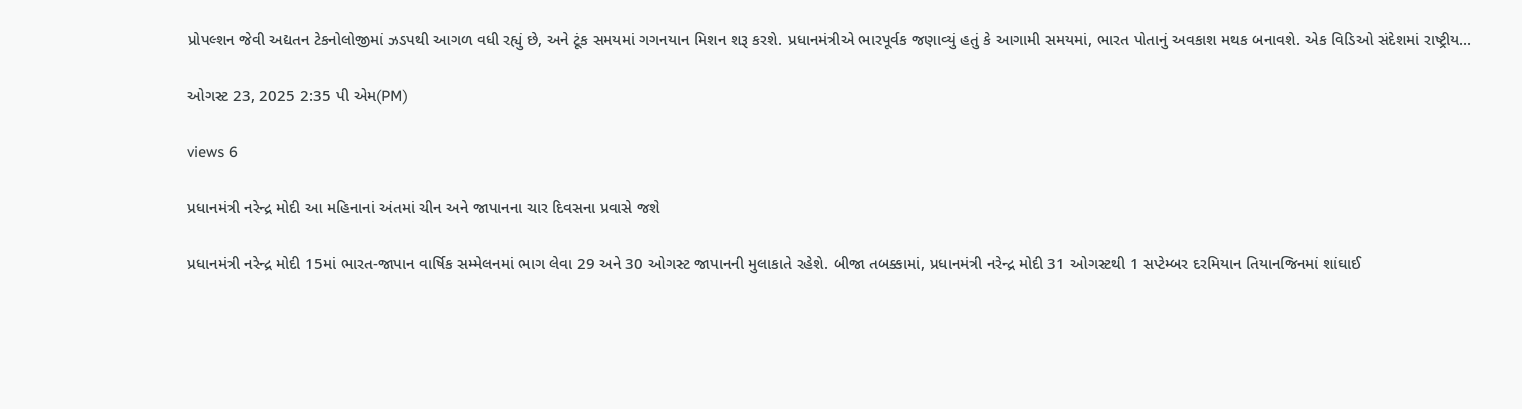પ્રોપલ્શન જેવી અદ્યતન ટેકનોલોજીમાં ઝડપથી આગળ વધી રહ્યું છે, અને ટૂંક સમયમાં ગગનયાન મિશન શરૂ કરશે. પ્રધાનમંત્રીએ ભારપૂર્વક જણાવ્યું હતું કે આગામી સમયમાં, ભારત પોતાનું અવકાશ મથક બનાવશે. એક વિડિઓ સંદેશમાં રાષ્ટ્રીય...

ઓગસ્ટ 23, 2025 2:35 પી એમ(PM)

views 6

પ્રધાનમંત્રી નરેન્દ્ર મોદી આ મહિનાનાં અંતમાં ચીન અને જાપાનના ચાર દિવસના પ્રવાસે જશે

પ્રધાનમંત્રી નરેન્દ્ર મોદી 15માં ભારત-જાપાન વાર્ષિક સમ્મેલનમાં ભાગ લેવા 29 અને 30 ઓગસ્ટ જાપાનની મુલાકાતે રહેશે. બીજા તબક્કામાં, પ્રધાનમંત્રી નરેન્દ્ર મોદી 31 ઓગસ્ટથી 1 સપ્ટેમ્બર દરમિયાન તિયાનજિનમાં શાંઘાઈ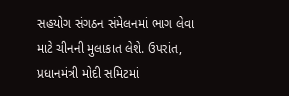સહયોગ સંગઠન સંમેલનમાં ભાગ લેવા માટે ચીનની મુલાકાત લેશે. ઉપરાંત, પ્રધાનમંત્રી મોદી સમિટમાં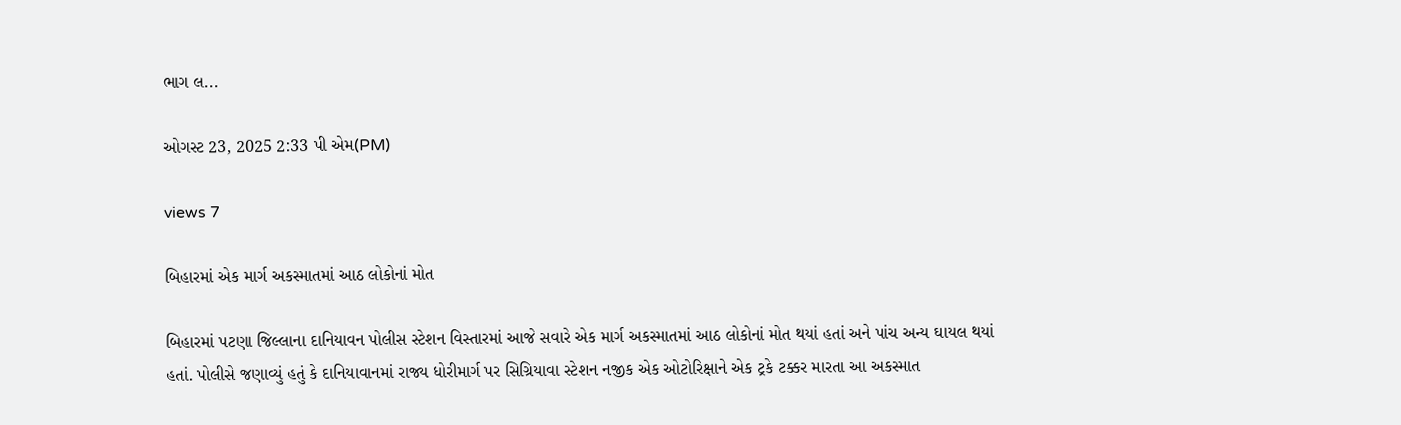ભાગ લ...

ઓગસ્ટ 23, 2025 2:33 પી એમ(PM)

views 7

બિહારમાં એક માર્ગ અકસ્માતમાં આઠ લોકોનાં મોત

બિહારમાં પટણા જિલ્લાના દાનિયાવન પોલીસ સ્ટેશન વિસ્તારમાં આજે સવારે એક માર્ગ અકસ્માતમાં આઠ લોકોનાં મોત થયાં હતાં અને પાંચ અન્ય ઘાયલ થયાં હતાં. પોલીસે જણાવ્યું હતું કે દાનિયાવાનમાં રાજ્ય ધોરીમાર્ગ પર સિગ્રિયાવા સ્ટેશન નજીક એક ઓટોરિક્ષાને એક ટ્રકે ટક્કર મારતા આ અકસ્માત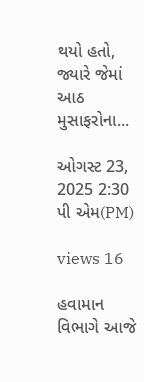થયો હતો, જ્યારે જેમાં આઠ મુસાફરોના...

ઓગસ્ટ 23, 2025 2:30 પી એમ(PM)

views 16

હવામાન વિભાગે આજે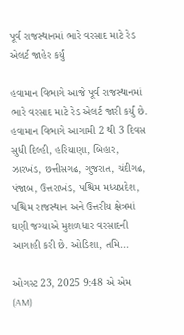પૂર્વ રાજસ્થાનમાં ભારે વરસાદ માટે રેડ એલર્ટ જાહેર કર્યું

હવામાન વિભાગે આજે પૂર્વ રાજસ્થાનમાં ભારે વરસાદ માટે રેડ એલર્ટ જારી કર્યું છે. હવામાન વિભાગે આગામી 2 થી 3 દિવસ સુધી દિલ્હી, હરિયાણા, બિહાર, ઝારખંડ, છત્તીસગઢ, ગુજરાત, ચંદીગઢ, પંજાબ, ઉત્તરાખંડ, પશ્ચિમ મધ્યપ્રદેશ, પશ્ચિમ રાજસ્થાન અને ઉત્તરીય ક્ષેત્રમાં ઘણી જગ્યાએ મુશળધાર વરસાદની આગાહી કરી છે. ઓડિશા, તમિ...

ઓગસ્ટ 23, 2025 9:48 એ એમ (AM)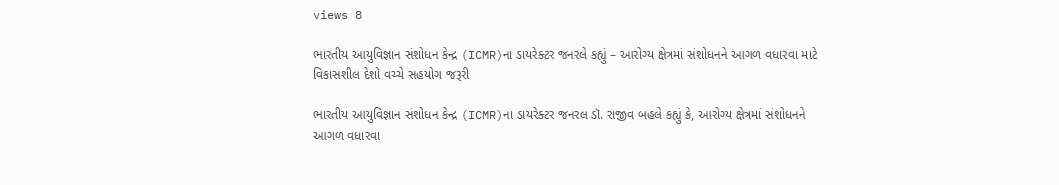views 8

ભારતીય આયુવિજ્ઞાન સંશોધન કેન્દ્ર (ICMR)ના ડાયરેક્ટર જનરલે કહ્યું – આરોગ્ય ક્ષેત્રમાં સંશોધનને આગળ વધારવા માટે વિકાસશીલ દેશો વચ્ચે સહયોગ જરૂરી

ભારતીય આયુવિજ્ઞાન સંશોધન કેન્દ્ર (ICMR)ના ડાયરેક્ટર જનરલ ડૉ. રાજીવ બહલે કહ્યું કે, આરોગ્ય ક્ષેત્રમાં સંશોધનને આગળ વધારવા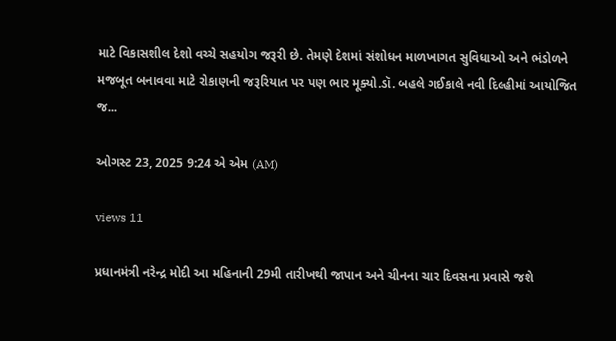માટે વિકાસશીલ દેશો વચ્ચે સહયોગ જરૂરી છે. તેમણે દેશમાં સંશોધન માળખાગત સુવિધાઓ અને ભંડોળને મજબૂત બનાવવા માટે રોકાણની જરૂરિયાત પર પણ ભાર મૂક્યો.ડૉ. બહલે ગઈકાલે નવી દિલ્હીમાં આયોજિત જ...

ઓગસ્ટ 23, 2025 9:24 એ એમ (AM)

views 11

પ્રધાનમંત્રી નરેન્દ્ર મોદી આ મહિનાની 29મી તારીખથી જાપાન અને ચીનના ચાર દિવસના પ્રવાસે જશે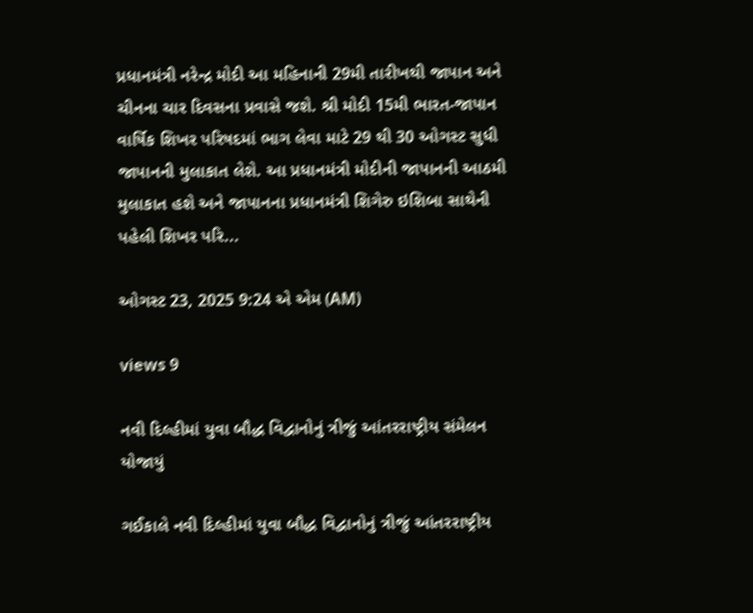પ્રધાનમંત્રી નરેન્દ્ર મોદી આ મહિનાની 29મી તારીખથી જાપાન અને ચીનના ચાર દિવસના પ્રવાસે જશે. શ્રી મોદી 15મી ભારત-જાપાન વાર્ષિક શિખર પરિષદમાં ભાગ લેવા માટે 29 થી 30 ઓગસ્ટ સુધી જાપાનની મુલાકાત લેશે. આ પ્રધાનમંત્રી મોદીની જાપાનની આઠમી મુલાકાત હશે અને જાપાનના પ્રધાનમંત્રી શિગેરુ ઇશિબા સાથેની પહેલી શિખર પરિ...

ઓગસ્ટ 23, 2025 9:24 એ એમ (AM)

views 9

નવી દિલ્હીમાં યુવા બૌદ્ધ વિદ્વાનોનું ત્રીજું આંતરરાષ્ટ્રીય સંમેલન યોજાયું

ગઈકાલે નવી દિલ્હીમાં યુવા બૌદ્ધ વિદ્વાનોનું ત્રીજું આંતરરાષ્ટ્રીય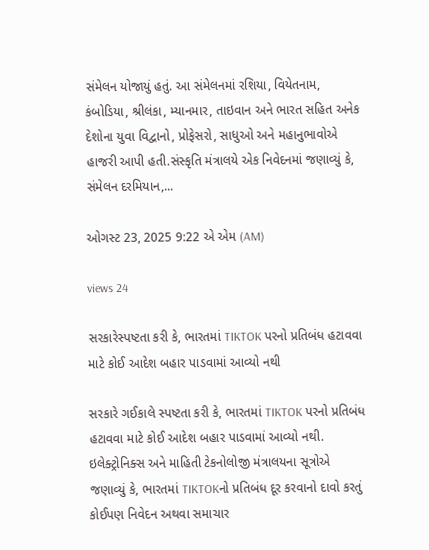સંમેલન યોજાયું હતું. આ સંમેલનમાં રશિયા, વિયેતનામ, કંબોડિયા, શ્રીલંકા, મ્યાનમાર, તાઇવાન અને ભારત સહિત અનેક દેશોના યુવા વિદ્વાનો, પ્રોફેસરો, સાધુઓ અને મહાનુભાવોએ હાજરી આપી હતી.સંસ્કૃતિ મંત્રાલયે એક નિવેદનમાં જણાવ્યું કે, સંમેલન દરમિયાન,...

ઓગસ્ટ 23, 2025 9:22 એ એમ (AM)

views 24

સરકારેસ્પષ્ટતા કરી કે, ભારતમાં TIKTOK પરનો પ્રતિબંધ હટાવવા માટે કોઈ આદેશ બહાર પાડવામાં આવ્યો નથી

સરકારે ગઈકાલે સ્પષ્ટતા કરી કે, ભારતમાં TIKTOK પરનો પ્રતિબંધ હટાવવા માટે કોઈ આદેશ બહાર પાડવામાં આવ્યો નથી. ઇલેક્ટ્રોનિક્સ અને માહિતી ટેકનોલોજી મંત્રાલયના સૂત્રોએ જણાવ્યું કે, ભારતમાં TIKTOKનો પ્રતિબંધ દૂર કરવાનો દાવો કરતું કોઈપણ નિવેદન અથવા સમાચાર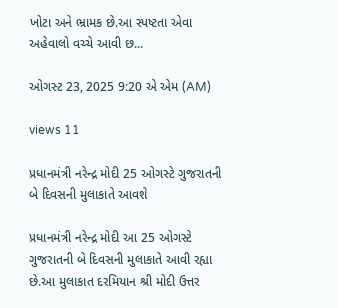ખોટા અને ભ્રામક છે.આ સ્પષ્ટતા એવા અહેવાલો વચ્ચે આવી છ...

ઓગસ્ટ 23, 2025 9:20 એ એમ (AM)

views 11

પ્રધાનમંત્રી નરેન્દ્ર મોદી 25 ઓગસ્ટે ગુજરાતની બે દિવસની મુલાકાતે આવશે

પ્રધાનમંત્રી નરેન્દ્ર મોદી આ 25 ઓગસ્ટે ગુજરાતની બે દિવસની મુલાકાતે આવી રહ્યા છે.આ મુલાકાત દરમિયાન શ્રી મોદી ઉત્તર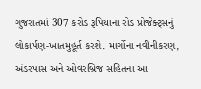ગુજરાતમાં 307 કરોડ રૂપિયાના રોડ પ્રોજેક્ટ્સનું લોકાર્પણ-ખાતમુહૂર્ત કરશે. માર્ગોના નવીનીકરણ, અંડરપાસ અને ઓવરબ્રિજ સહિતના આ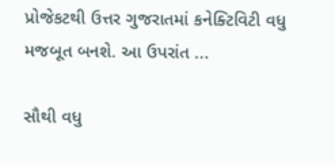પ્રોજેકટથી ઉત્તર ગુજરાતમાં કનેક્ટિવિટી વધુ મજબૂત બનશે. આ ઉપરાંત ...

સૌથી વધુ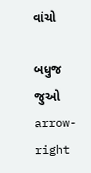વાંચો

બધુજ જુઓ arrow-right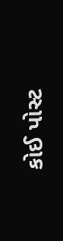કોઈ પોસ્ટ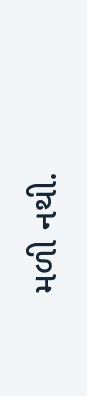મળી નથી.